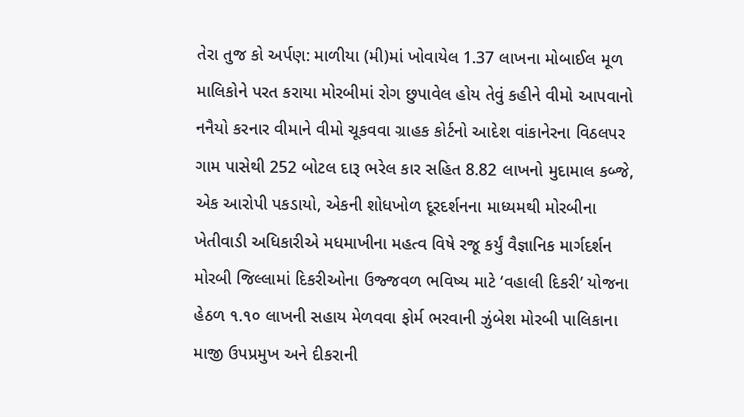તેરા તુજ કો અર્પણ: માળીયા (મી)માં ખોવાયેલ 1.37 લાખના મોબાઈલ મૂળ માલિકોને પરત કરાયા મોરબીમાં રોગ છુપાવેલ હોય તેવું કહીને વીમો આપવાનો નનૈયો કરનાર વીમાને વીમો ચૂકવવા ગ્રાહક કોર્ટનો આદેશ વાંકાનેરના વિઠલપર ગામ પાસેથી 252 બોટલ દારૂ ભરેલ કાર સહિત 8.82 લાખનો મુદામાલ કબ્જે, એક આરોપી પકડાયો, એકની શોધખોળ દૂરદર્શનના માધ્યમથી મોરબીના ખેતીવાડી અધિકારીએ મધમાખીના મહત્વ વિષે રજૂ કર્યું વૈજ્ઞાનિક માર્ગદર્શન મોરબી જિલ્લામાં દિકરીઓના ઉજ્જવળ ભવિષ્ય માટે ‘વહાલી દિકરી’ યોજના હેઠળ ૧.૧૦ લાખની સહાય મેળવવા ફોર્મ ભરવાની ઝુંબેશ મોરબી પાલિકાના માજી ઉપપ્રમુખ અને દીકરાની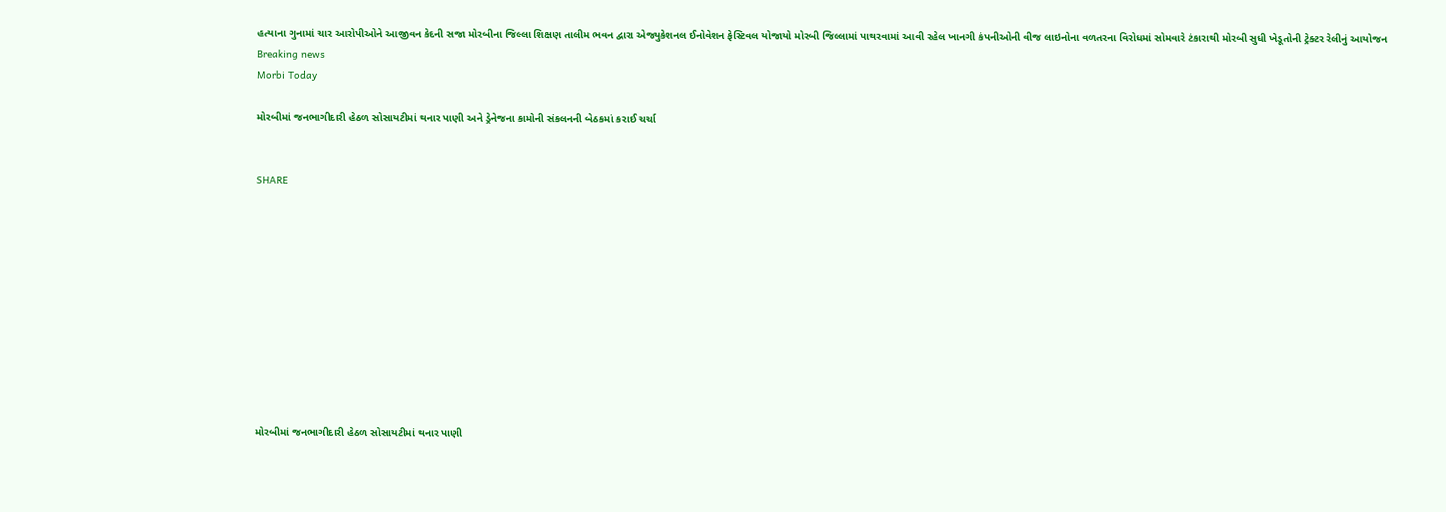હત્યાના ગુનામાં ચાર આરોપીઓને આજીવન કેદની સજા મોરબીના જિલ્લા શિક્ષણ તાલીમ ભવન દ્વારા એજ્યુકેશનલ ઈનોવેશન ફેસ્ટિવલ યોજાયો મોરબી જિલ્લામાં પાથરવામાં આવી રહેલ ખાનગી કંપનીઓની વીજ લાઇનોના વળતરના વિરોધમાં સોમવારે ટંકારાથી મોરબી સુધી ખેડૂતોની ટ્રેક્ટર રેલીનું આયોજન
Breaking news
Morbi Today

મોરબીમાં જનભાગીદારી હેઠળ સોસાયટીમાં થનાર પાણી અને ડ્રેનેજના કામોની સંકલનની બેઠકમાં કરાઈ ચર્ચા


SHARE











મોરબીમાં જનભાગીદારી હેઠળ સોસાયટીમાં થનાર પાણી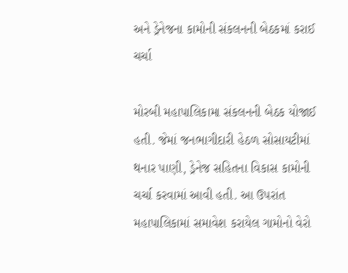અને ડ્રેનેજના કામોની સંકલનની બેઠકમાં કરાઈ ચર્ચા

મોરબી મહાપાલિકામા સંકલનની બેઠક યોજાઈ હતી. જેમાં જનભાગીદારી હેઠળ સોસાયટીમાં થનાર પાણી, ડ્રેનેજ સહિતના વિકાસ કામોની ચર્ચા કરવામાં આવી હતી. આ ઉપરાંત મહાપાલિકામાં સમાવેશ કરાયેલ ગામોનો વેરો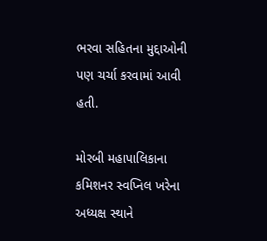ભરવા સહિતના મુદ્દાઓની પણ ચર્ચા કરવામાં આવી હતી.

મોરબી મહાપાલિકાના કમિશનર સ્વપ્નિલ ખરેના અધ્યક્ષ સ્થાને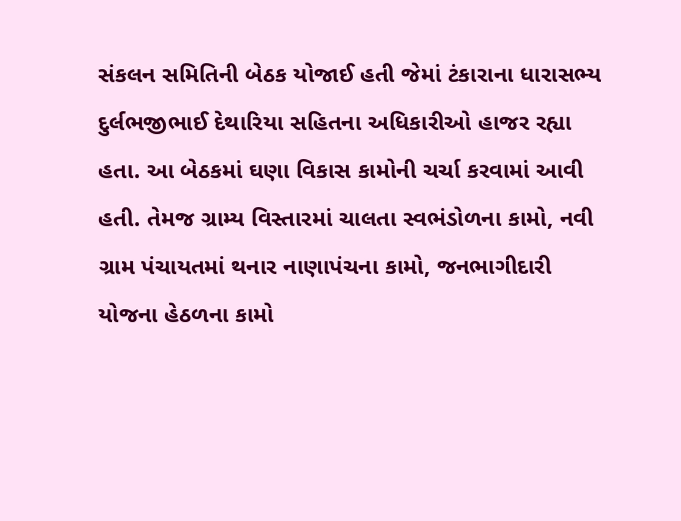સંકલન સમિતિની બેઠક યોજાઈ હતી જેમાં ટંકારાના ધારાસભ્ય દુર્લભજીભાઈ દેથારિયા સહિતના અધિકારીઓ હાજર રહ્યા હતા. આ બેઠકમાં ઘણા વિકાસ કામોની ચર્ચા કરવામાં આવી હતી. તેમજ ગ્રામ્ય વિસ્તારમાં ચાલતા સ્વભંડોળના કામો, નવી ગ્રામ પંચાયતમાં થનાર નાણાપંચના કામો, જનભાગીદારી યોજના હેઠળના કામો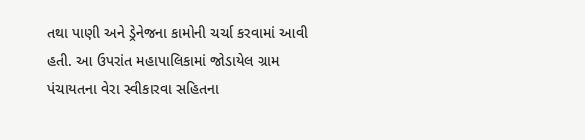તથા પાણી અને ડ્રેનેજના કામોની ચર્ચા કરવામાં આવી હતી. આ ઉપરાંત મહાપાલિકામાં જોડાયેલ ગ્રામ પંચાયતના વેરા સ્વીકારવા સહિતના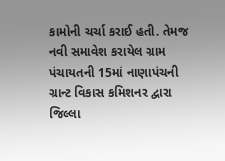કામોની ચર્ચા કરાઈ હતી. તેમજ નવી સમાવેશ કરાયેલ ગ્રામ પંચાયતની 15માં નાણાપંચની ગ્રાન્ટ વિકાસ કમિશનર દ્વારા જિલ્લા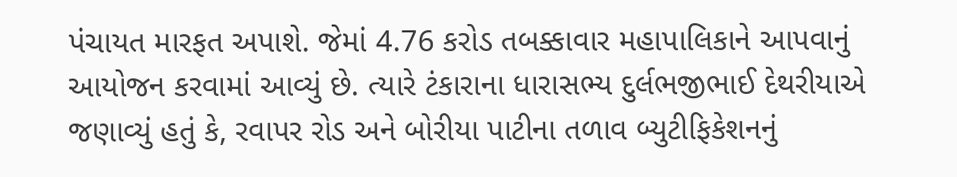પંચાયત મારફત અપાશે. જેમાં 4.76 કરોડ તબક્કાવાર મહાપાલિકાને આપવાનું આયોજન કરવામાં આવ્યું છે. ત્યારે ટંકારાના ધારાસભ્ય દુર્લભજીભાઈ દેથરીયાએ જણાવ્યું હતું કે, રવાપર રોડ અને બોરીયા પાટીના તળાવ બ્યુટીફિકેશનનું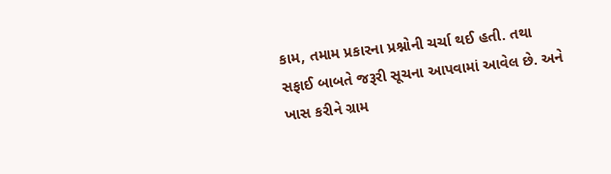કામ, તમામ પ્રકારના પ્રશ્નોની ચર્ચા થઈ હતી. તથા સફાઈ બાબતે જરૂરી સૂચના આપવામાં આવેલ છે. અને ખાસ કરીને ગ્રામ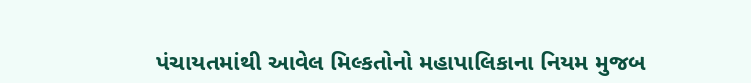પંચાયતમાંથી આવેલ મિલ્કતોનો મહાપાલિકાના નિયમ મુજબ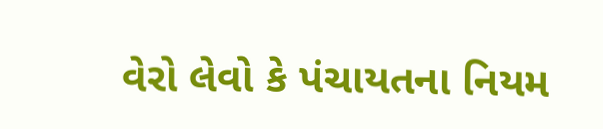વેરો લેવો કે પંચાયતના નિયમ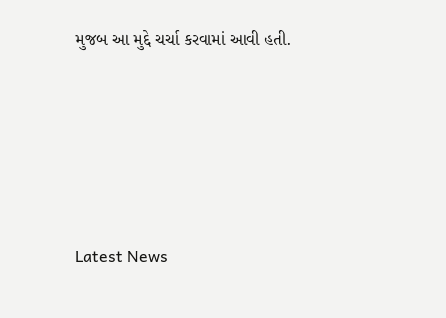મુજબ આ મુદ્દે ચર્ચા કરવામાં આવી હતી.






Latest News